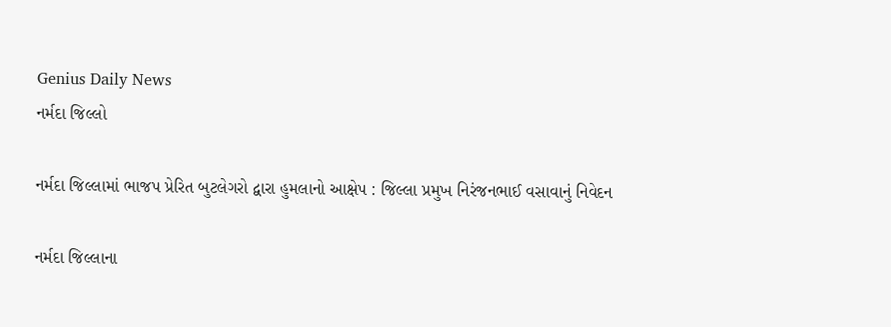Genius Daily News
નર્મદા જિલ્લો

નર્મદા જિલ્લામાં ભાજપ પ્રેરિત બુટલેગરો દ્વારા હુમલાનો આક્ષેપ : જિલ્લા પ્રમુખ નિરંજનભાઈ વસાવાનું નિવેદન

નર્મદા જિલ્લાના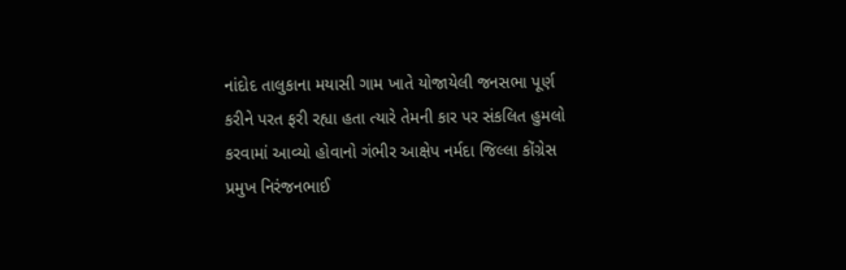નાંદોદ તાલુકાના મયાસી ગામ ખાતે યોજાયેલી જનસભા પૂર્ણ કરીને પરત ફરી રહ્યા હતા ત્યારે તેમની કાર પર સંકલિત હુમલો કરવામાં આવ્યો હોવાનો ગંભીર આક્ષેપ નર્મદા જિલ્લા કોંગ્રેસ પ્રમુખ નિરંજનભાઈ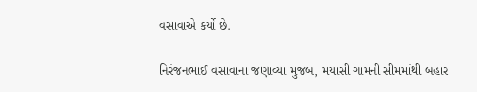વસાવાએ કર્યો છે.

નિરંજનભાઈ વસાવાના જણાવ્યા મુજબ, મયાસી ગામની સીમમાંથી બહાર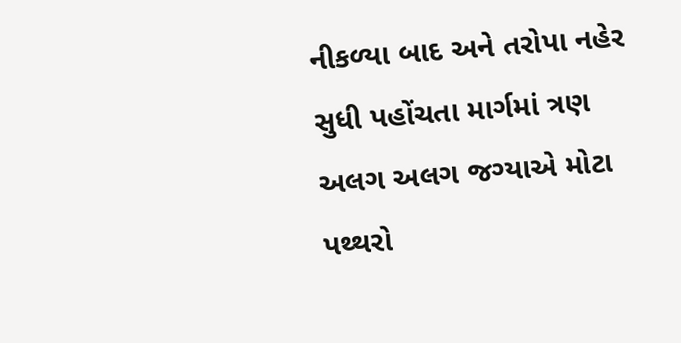નીકળ્યા બાદ અને તરોપા નહેર સુધી પહોંચતા માર્ગમાં ત્રણ અલગ અલગ જગ્યાએ મોટા પથ્થરો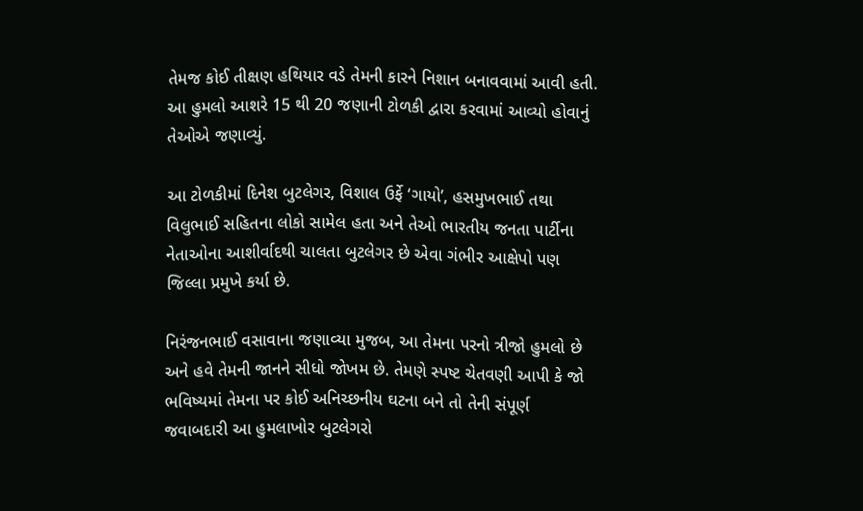તેમજ કોઈ તીક્ષણ હથિયાર વડે તેમની કારને નિશાન બનાવવામાં આવી હતી. આ હુમલો આશરે 15 થી 20 જણાની ટોળકી દ્વારા કરવામાં આવ્યો હોવાનું તેઓએ જણાવ્યું.

આ ટોળકીમાં દિનેશ બુટલેગર, વિશાલ ઉર્ફે ‘ગાયો’, હસમુખભાઈ તથા વિલુભાઈ સહિતના લોકો સામેલ હતા અને તેઓ ભારતીય જનતા પાર્ટીના નેતાઓના આશીર્વાદથી ચાલતા બુટલેગર છે એવા ગંભીર આક્ષેપો પણ જિલ્લા પ્રમુખે કર્યા છે.

નિરંજનભાઈ વસાવાના જણાવ્યા મુજબ, આ તેમના પરનો ત્રીજો હુમલો છે અને હવે તેમની જાનને સીધો જોખમ છે. તેમણે સ્પષ્ટ ચેતવણી આપી કે જો ભવિષ્યમાં તેમના પર કોઈ અનિચ્છનીય ઘટના બને તો તેની સંપૂર્ણ જવાબદારી આ હુમલાખોર બુટલેગરો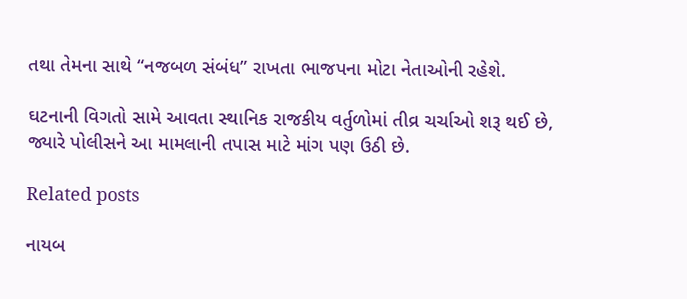તથા તેમના સાથે “નજબળ સંબંધ” રાખતા ભાજપના મોટા નેતાઓની રહેશે.

ઘટનાની વિગતો સામે આવતા સ્થાનિક રાજકીય વર્તુળોમાં તીવ્ર ચર્ચાઓ શરૂ થઈ છે, જ્યારે પોલીસને આ મામલાની તપાસ માટે માંગ પણ ઉઠી છે.

Related posts

નાયબ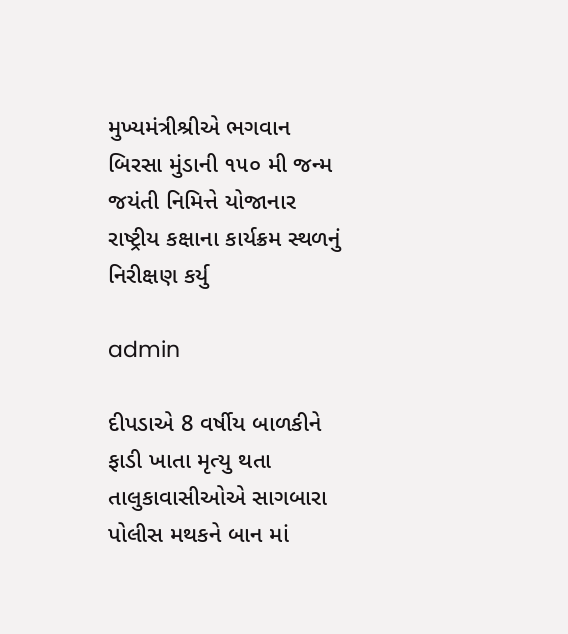મુખ્યમંત્રીશ્રીએ ભગવાન બિરસા મુંડાની ૧૫૦ મી જન્મ જયંતી નિમિત્તે યોજાનાર રાષ્ટ્રીય કક્ષાના કાર્યક્રમ સ્થળનું નિરીક્ષણ કર્યુ

admin

દીપડાએ 8 વર્ષીય બાળકીને ફાડી ખાતા મૃત્યુ થતા તાલુકાવાસીઓએ સાગબારા પોલીસ મથકને બાન માં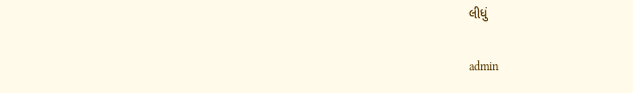લીધું

admin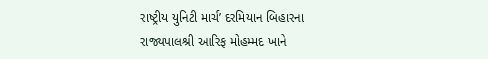રાષ્ટ્રીય યુનિટી માર્ચ’ દરમિયાન બિહારના રાજ્યપાલશ્રી આરિફ મોહમ્મદ ખાને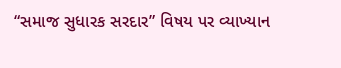“સમાજ સુધારક સરદાર” વિષય પર વ્યાખ્યાન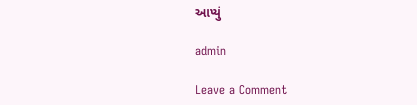આપ્યું

admin

Leave a Comment